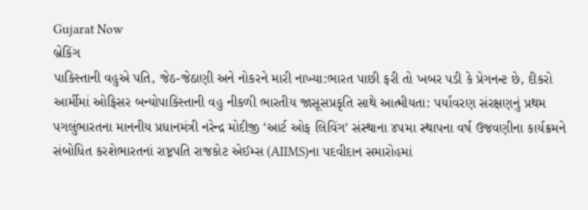Gujarat Now
બ્રેકિંગ
પાકિસ્તાની વહુએ પતિ, જેઠ-જેઠાણી અને નોકરને મારી નાખ્યા:ભારત પાછી ફરી તો ખબર પડી કે પ્રેગનન્ટ છે, દીકરો આર્મીમાં ઓફિસર બન્યોપાકિસ્તાની વહુ નીકળી ભારતીય જાસૂસપ્રકૃતિ સાથે આત્મીયતા: પર્યાવરણ સંરક્ષણનું પ્રથમ પગલુંભારતના માનનીય પ્રધાનમંત્રી નરેન્દ્ર મોદીજી ‘આર્ટ ઓફ લિવિંગ’ સંસ્થાના ૪૫મા સ્થાપના વર્ષ ઉજવણીના કાર્યક્રમને સંબોધિત કરશેભારતનાં રાષ્ટ્રપતિ રાજકોટ એઈમ્સ (AIIMS)ના પદવીદાન સમારોહમાં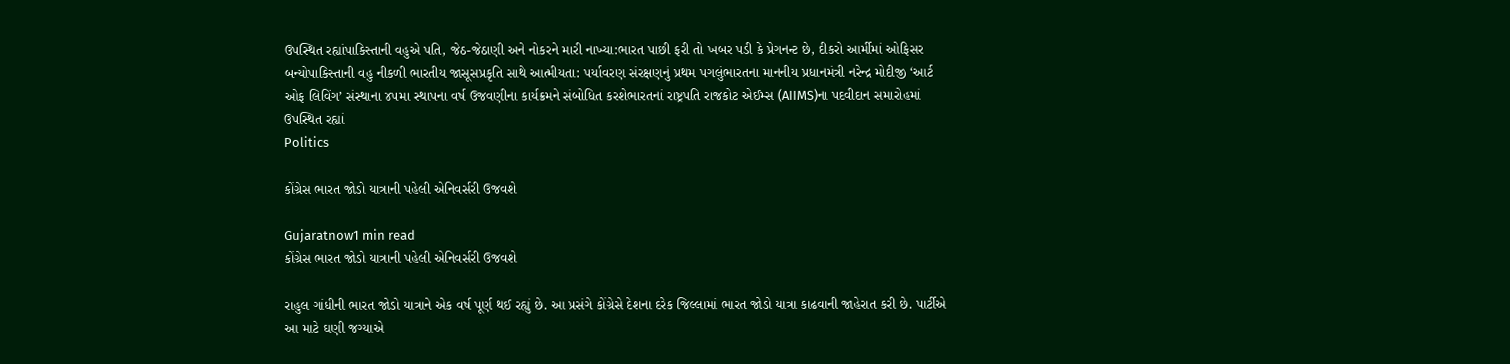ઉપસ્થિત રહ્યાંપાકિસ્તાની વહુએ પતિ, જેઠ-જેઠાણી અને નોકરને મારી નાખ્યા:ભારત પાછી ફરી તો ખબર પડી કે પ્રેગનન્ટ છે, દીકરો આર્મીમાં ઓફિસર બન્યોપાકિસ્તાની વહુ નીકળી ભારતીય જાસૂસપ્રકૃતિ સાથે આત્મીયતા: પર્યાવરણ સંરક્ષણનું પ્રથમ પગલુંભારતના માનનીય પ્રધાનમંત્રી નરેન્દ્ર મોદીજી ‘આર્ટ ઓફ લિવિંગ’ સંસ્થાના ૪૫મા સ્થાપના વર્ષ ઉજવણીના કાર્યક્રમને સંબોધિત કરશેભારતનાં રાષ્ટ્રપતિ રાજકોટ એઈમ્સ (AIIMS)ના પદવીદાન સમારોહમાં ઉપસ્થિત રહ્યાં
Politics

કોંગ્રેસ ભારત જોડો યાત્રાની પહેલી એનિવર્સરી ઉજવશે

Gujaratnow1 min read
કોંગ્રેસ ભારત જોડો યાત્રાની પહેલી એનિવર્સરી ઉજવશે

રાહુલ ગાંધીની ભારત જોડો યાત્રાને એક વર્ષ પૂર્ણ થઈ રહ્યું છે. આ પ્રસંગે કોંગ્રેસે દેશના દરેક જિલ્લામાં ભારત જોડો યાત્રા કાઢવાની જાહેરાત કરી છે. પાર્ટીએ આ માટે ઘણી જગ્યાએ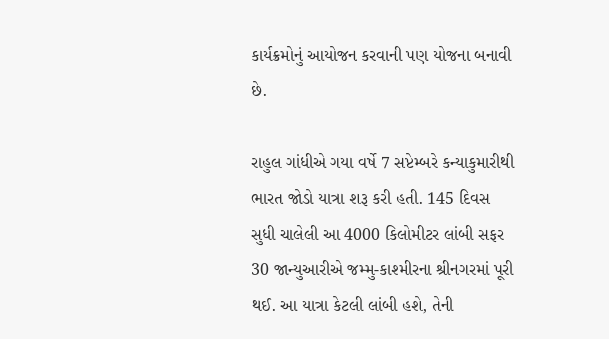કાર્યક્રમોનું આયોજન કરવાની પણ યોજના બનાવી છે.

રાહુલ ગાંધીએ ગયા વર્ષે 7 સપ્ટેમ્બરે કન્યાકુમારીથી ભારત જોડો યાત્રા શરૂ કરી હતી. 145 દિવસ સુધી ચાલેલી આ 4000 કિલોમીટર લાંબી સફર 30 જાન્યુઆરીએ જમ્મુ-કાશ્મીરના શ્રીનગરમાં પૂરી થઈ. આ યાત્રા કેટલી લાંબી હશે, તેની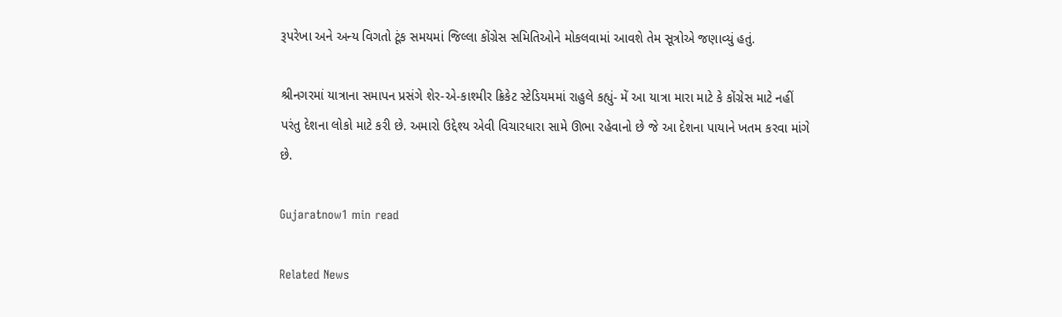રૂપરેખા અને અન્ય વિગતો ટૂંક સમયમાં જિલ્લા કોંગ્રેસ સમિતિઓને મોકલવામાં આવશે તેમ સૂત્રોએ જણાવ્યું હતું.

શ્રીનગરમાં યાત્રાના સમાપન પ્રસંગે શેર-એ-કાશ્મીર ક્રિકેટ સ્ટેડિયમમાં રાહુલે કહ્યું- મેં આ યાત્રા મારા માટે કે કોંગ્રેસ માટે નહીં પરંતુ દેશના લોકો માટે કરી છે. અમારો ઉદ્દેશ્ય એવી વિચારધારા સામે ઊભા રહેવાનો છે જે આ દેશના પાયાને ખતમ કરવા માંગે છે.

Gujaratnow1 min read

Related News